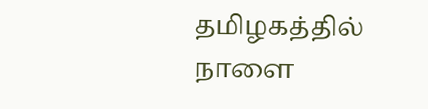தமிழகத்தில் நாளை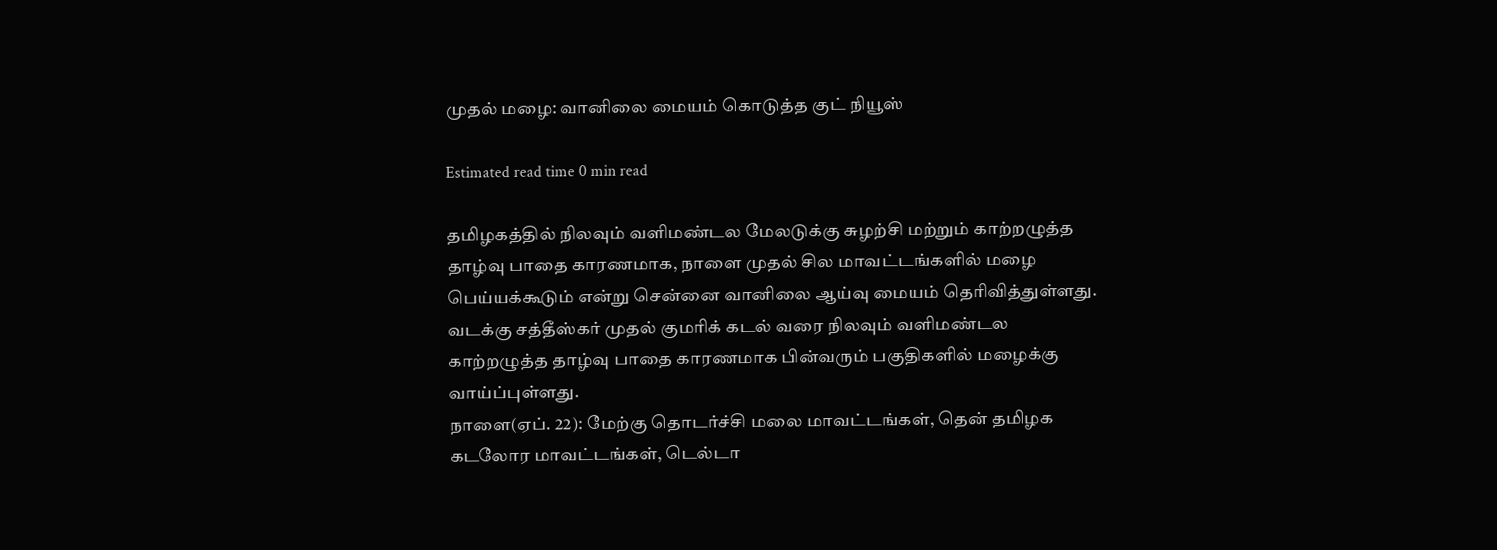முதல் மழை: வானிலை மையம் கொடுத்த குட் நியூஸ்

Estimated read time 0 min read

தமிழகத்தில் நிலவும் வளிமண்டல மேலடுக்கு சுழற்சி மற்றும் காற்றழுத்த தாழ்வு பாதை காரணமாக, நாளை முதல் சில மாவட்டங்களில் மழை பெய்யக்கூடும் என்று சென்னை வானிலை ஆய்வு மையம் தெரிவித்துள்ளது.
வடக்கு சத்தீஸ்கர் முதல் குமரிக் கடல் வரை நிலவும் வளிமண்டல காற்றழுத்த தாழ்வு பாதை காரணமாக பின்வரும் பகுதிகளில் மழைக்கு வாய்ப்புள்ளது.
நாளை(ஏப். 22): மேற்கு தொடர்ச்சி மலை மாவட்டங்கள், தென் தமிழக கடலோர மாவட்டங்கள், டெல்டா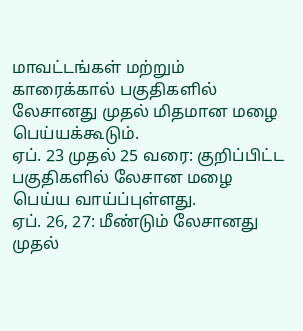மாவட்டங்கள் மற்றும் காரைக்கால் பகுதிகளில் லேசானது முதல் மிதமான மழை பெய்யக்கூடும்.
ஏப். 23 முதல் 25 வரை: குறிப்பிட்ட பகுதிகளில் லேசான மழை பெய்ய வாய்ப்புள்ளது.
ஏப். 26, 27: மீண்டும் லேசானது முதல்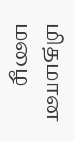மிதமான மழை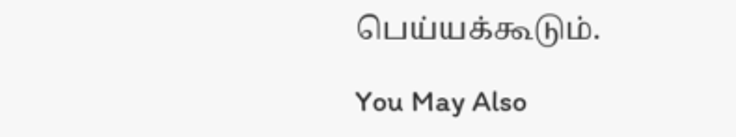பெய்யக்கூடும்.

You May Also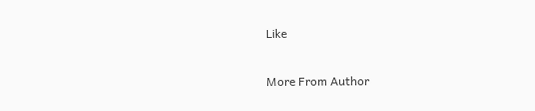Like

More From Author